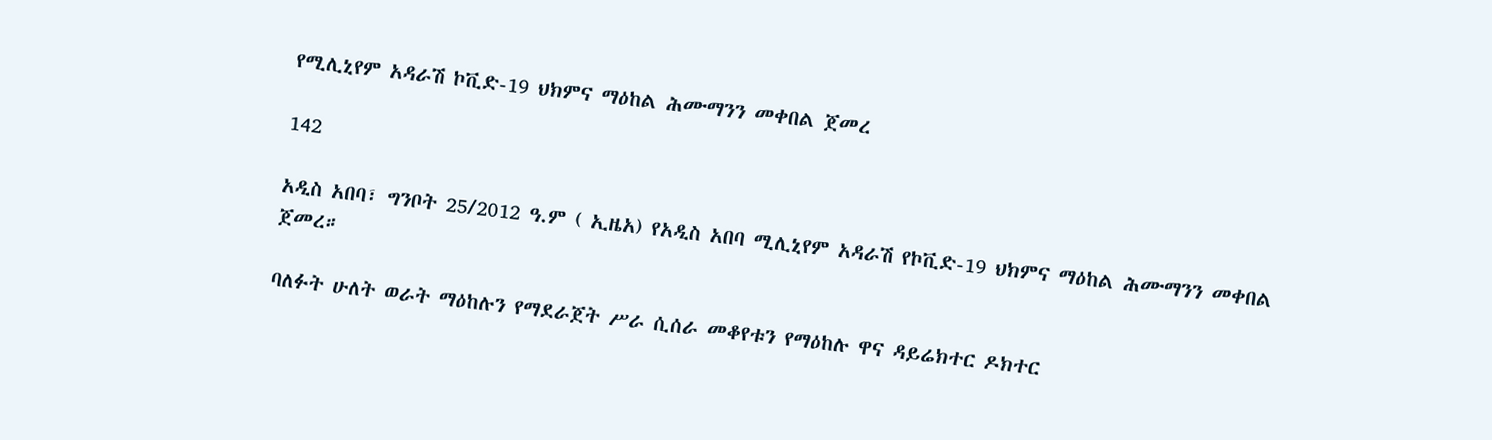የሚሊኒየም አዳራሽ ኮቪድ-19 ህክምና ማዕከል ሕሙማንን መቀበል ጀመረ

142

አዲስ አበባ፣ ግንቦት 25/2012 ዓ.ም ( ኢዜአ) የአዲስ አበባ ሚሊኒየም አዳራሽ የኮቪድ-19 ህክምና ማዕከል ሕሙማንን መቀበል ጀመረ።

ባለፉት ሁለት ወራት ማዕከሉን የማደራጀት ሥራ ሲሰራ መቆየቱን የማዕከሉ ዋና ዳይሬክተር ዶክተር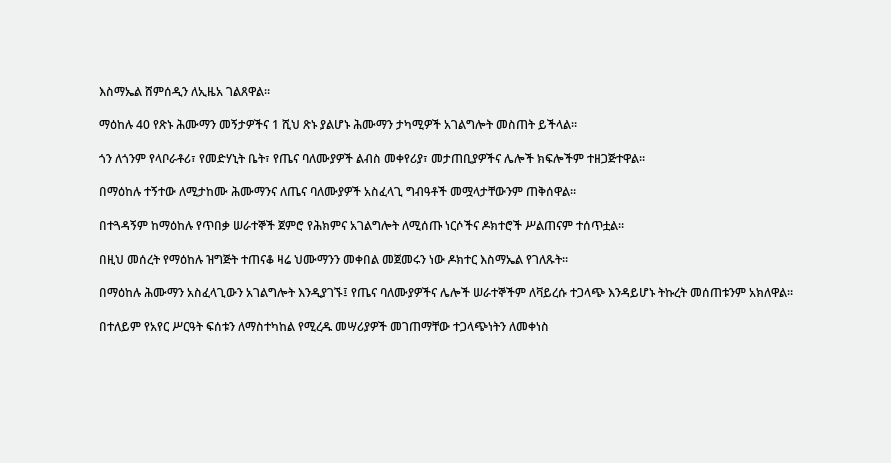እስማኤል ሸምሰዲን ለኢዜአ ገልጸዋል።

ማዕከሉ 40 የጽኑ ሕሙማን መኝታዎችና 1 ሺህ ጽኑ ያልሆኑ ሕሙማን ታካሚዎች አገልግሎት መስጠት ይችላል።

ጎን ለጎንም የላቦራቶሪ፣ የመድሃኒት ቤት፣ የጤና ባለሙያዎች ልብስ መቀየሪያ፣ መታጠቢያዎችና ሌሎች ክፍሎችም ተዘጋጅተዋል።

በማዕከሉ ተኝተው ለሚታከሙ ሕሙማንና ለጤና ባለሙያዎች አስፈላጊ ግብዓቶች መሟላታቸውንም ጠቅሰዋል።

በተጓዳኝም ከማዕከሉ የጥበቃ ሠራተኞች ጀምሮ የሕክምና አገልግሎት ለሚሰጡ ነርሶችና ዶክተሮች ሥልጠናም ተሰጥቷል።

በዚህ መሰረት የማዕከሉ ዝግጅት ተጠናቆ ዛሬ ህሙማንን መቀበል መጀመሩን ነው ዶክተር እስማኤል የገለጹት።

በማዕከሉ ሕሙማን አስፈላጊውን አገልግሎት እንዲያገኙ፤ የጤና ባለሙያዎችና ሌሎች ሠራተኞችም ለቫይረሱ ተጋላጭ እንዳይሆኑ ትኩረት መሰጠቱንም አክለዋል።

በተለይም የአየር ሥርዓት ፍሰቱን ለማስተካከል የሚረዱ መሣሪያዎች መገጠማቸው ተጋላጭነትን ለመቀነስ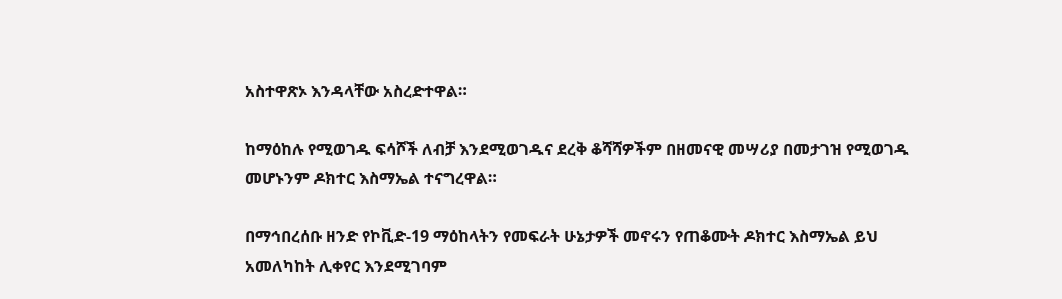አስተዋጽኦ እንዳላቸው አስረድተዋል።

ከማዕከሉ የሚወገዱ ፍሳሾች ለብቻ እንደሚወገዱና ደረቅ ቆሻሻዎችም በዘመናዊ መሣሪያ በመታገዝ የሚወገዱ መሆኑንም ዶክተር እስማኤል ተናግረዋል።

በማኅበረሰቡ ዘንድ የኮቪድ-19 ማዕከላትን የመፍራት ሁኔታዎች መኖሩን የጠቆሙት ዶክተር እስማኤል ይህ አመለካከት ሊቀየር እንደሚገባም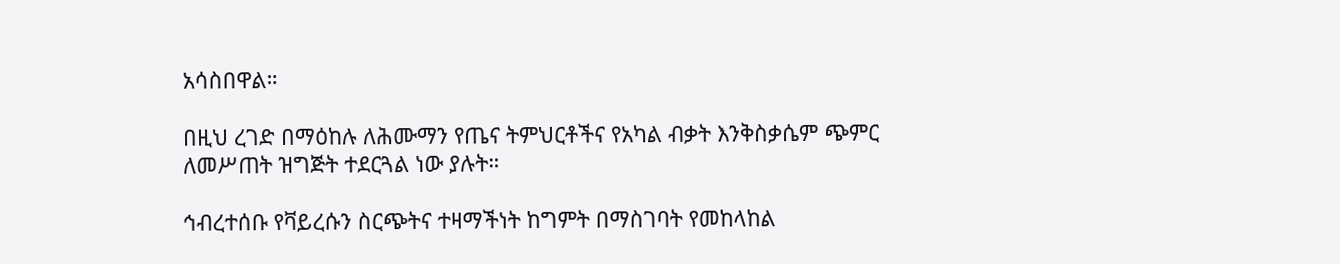አሳስበዋል።

በዚህ ረገድ በማዕከሉ ለሕሙማን የጤና ትምህርቶችና የአካል ብቃት እንቅስቃሴም ጭምር ለመሥጠት ዝግጅት ተደርጓል ነው ያሉት።

ኅብረተሰቡ የቫይረሱን ስርጭትና ተዛማችነት ከግምት በማስገባት የመከላከል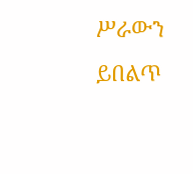ሥራውን ይበልጥ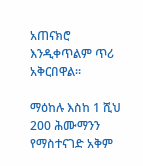አጠናክሮ እንዲቀጥልም ጥሪ አቅርበዋል።

ማዕከሉ እስከ 1 ሺህ 200 ሕሙማንን የማስተናገድ አቅም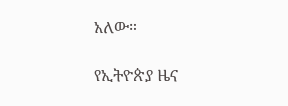አለው።

የኢትዮጵያ ዜና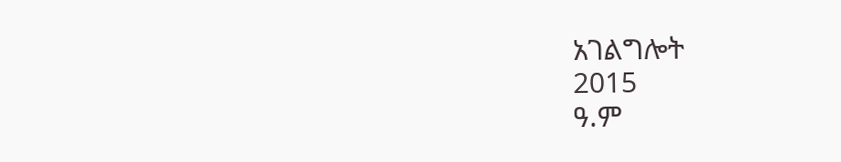አገልግሎት
2015
ዓ.ም